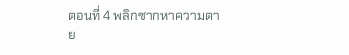ตอนที่ 4 พลิกซากหาความตาย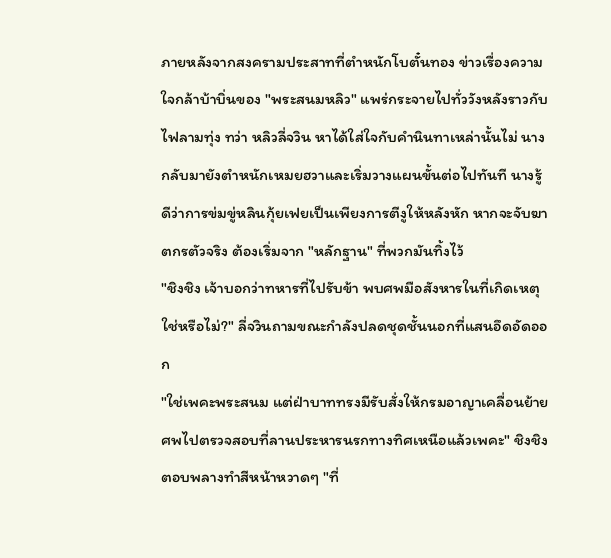ภายหลังจากสงครามประสาทที่ตำหนักโบตั๋นทอง ข่าวเรื่องความใจกล้าบ้าบิ่นของ "พระสนมหลิว" แพร่กระจายไปทั่ววังหลังราวกับไฟลามทุ่ง ทว่า หลิวลี่จวิน หาได้ใส่ใจกับคำนินทาเหล่านั้นไม่ นางกลับมายังตำหนักเหมยฮวาและเริ่มวางแผนขั้นต่อไปทันที นางรู้ดีว่าการข่มขู่หลินกุ้ยเฟยเป็นเพียงการตีงูให้หลังหัก หากจะจับฆาตกรตัวจริง ต้องเริ่มจาก "หลักฐาน" ที่พวกมันทิ้งไว้
"ชิงชิง เจ้าบอกว่าทหารที่ไปรับข้า พบศพมือสังหารในที่เกิดเหตุใช่หรือไม่?" ลี่จวินถามขณะกำลังปลดชุดชั้นนอกที่แสนอึดอัดออก
"ใช่เพคะพระสนม แต่ฝ่าบาททรงมีรับสั่งให้กรมอาญาเคลื่อนย้ายศพไปตรวจสอบที่ลานประหารนรกทางทิศเหนือแล้วเพคะ" ชิงชิงตอบพลางทำสีหน้าหวาดๆ "ที่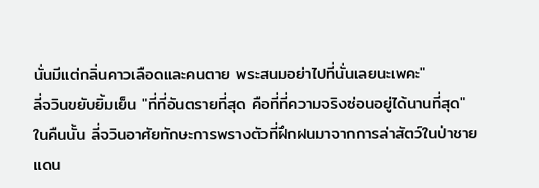นั่นมีแต่กลิ่นคาวเลือดและคนตาย พระสนมอย่าไปที่นั่นเลยนะเพคะ"
ลี่จวินขยับยิ้มเย็น "ที่ที่อันตรายที่สุด คือที่ที่ความจริงซ่อนอยู่ได้นานที่สุด"
ในคืนนั้น ลี่จวินอาศัยทักษะการพรางตัวที่ฝึกฝนมาจากการล่าสัตว์ในป่าชายแดน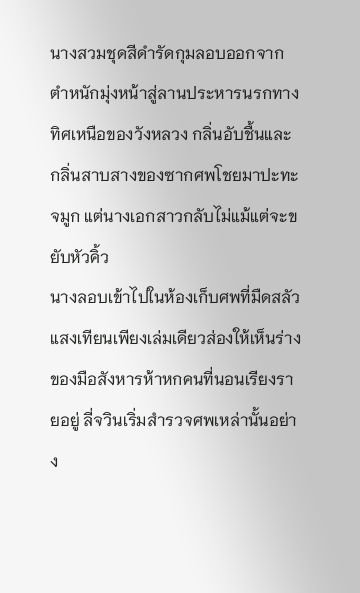นางสวมชุดสีดำรัดกุมลอบออกจากตำหนักมุ่งหน้าสู่ลานประหารนรกทางทิศเหนือของวังหลวง กลิ่นอับชื้นและกลิ่นสาบสางของซากศพโชยมาปะทะจมูก แต่นางเอกสาวกลับไม่แม้แต่จะขยับหัวคิ้ว
นางลอบเข้าไปในห้องเก็บศพที่มืดสลัว แสงเทียนเพียงเล่มเดียวส่องให้เห็นร่างของมือสังหารห้าหกคนที่นอนเรียงรายอยู่ ลี่จวินเริ่มสำรวจศพเหล่านั้นอย่าง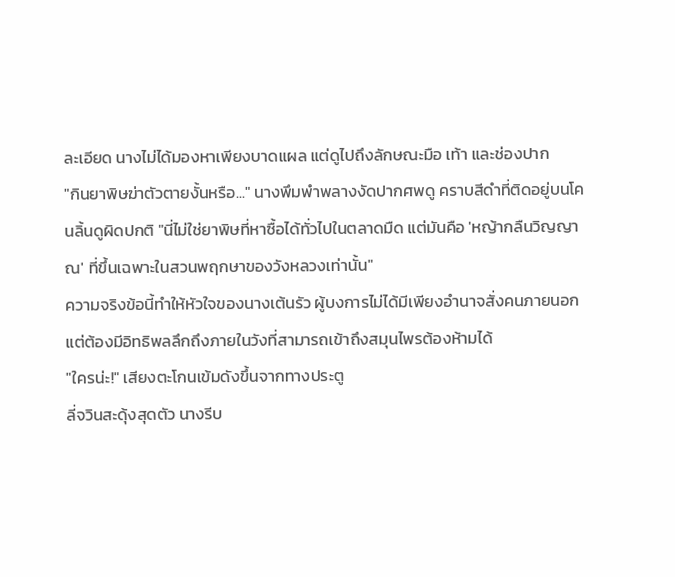ละเอียด นางไม่ได้มองหาเพียงบาดแผล แต่ดูไปถึงลักษณะมือ เท้า และช่องปาก
"กินยาพิษฆ่าตัวตายงั้นหรือ..." นางพึมพำพลางงัดปากศพดู คราบสีดำที่ติดอยู่บนโคนลิ้นดูผิดปกติ "นี่ไม่ใช่ยาพิษที่หาซื้อได้ทั่วไปในตลาดมืด แต่มันคือ 'หญ้ากลืนวิญญาณ' ที่ขึ้นเฉพาะในสวนพฤกษาของวังหลวงเท่านั้น"
ความจริงข้อนี้ทำให้หัวใจของนางเต้นรัว ผู้บงการไม่ได้มีเพียงอำนาจสั่งคนภายนอก แต่ต้องมีอิทธิพลลึกถึงภายในวังที่สามารถเข้าถึงสมุนไพรต้องห้ามได้
"ใครน่ะ!" เสียงตะโกนเข้มดังขึ้นจากทางประตู
ลี่จวินสะดุ้งสุดตัว นางรีบ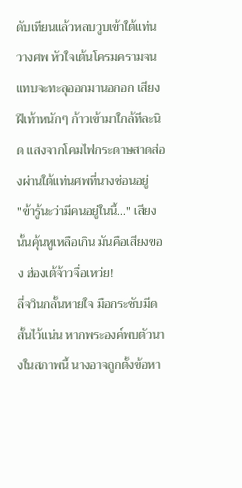ดับเทียนแล้วหลบวูบเข้าใต้แท่นวางศพ หัวใจเต้นโครมครามจนแทบจะทะลุออกมานอกอก เสียงฝีเท้าหนักๆ ก้าวเข้ามาใกล้ทีละนิด แสงจากโคมไฟกระดาษสาดส่องผ่านใต้แท่นศพที่นางซ่อนอยู่
"ข้ารู้นะว่ามีคนอยู่ในนี้..." เสียงนั้นคุ้นหูเหลือเกิน มันคือเสียงของ ฮ่องเต้จ้าวจื่อเหว่ย!
ลี่จวินกลั้นหายใจ มือกระชับมีดสั้นไว้แน่น หากพระองค์พบตัวนางในสภาพนี้ นางอาจถูกตั้งข้อหา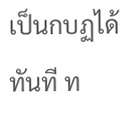เป็นกบฏได้ทันที ท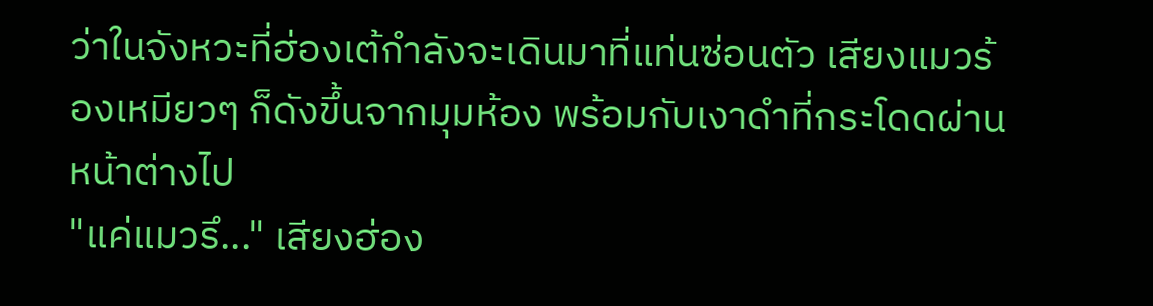ว่าในจังหวะที่ฮ่องเต้กำลังจะเดินมาที่แท่นซ่อนตัว เสียงแมวร้องเหมียวๆ ก็ดังขึ้นจากมุมห้อง พร้อมกับเงาดำที่กระโดดผ่านหน้าต่างไป
"แค่แมวรึ..." เสียงฮ่อง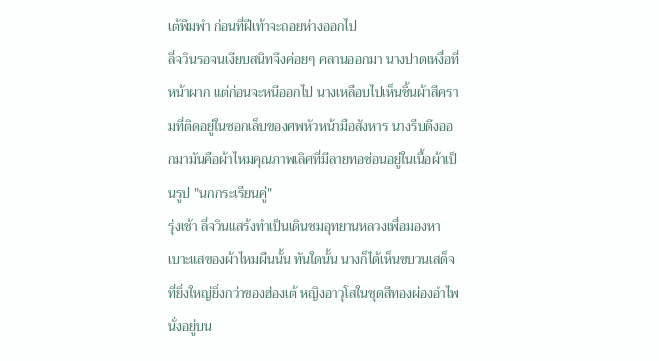เต้พึมพำ ก่อนที่ฝีเท้าจะถอยห่างออกไป
ลี่จวินรอจนเงียบสนิทจึงค่อยๆ คลานออกมา นางปาดเหงื่อที่หน้าผาก แต่ก่อนจะหนีออกไป นางเหลือบไปเห็นชิ้นผ้าสีครามที่ติดอยู่ในซอกเล็บของศพหัวหน้ามือสังหาร นางรีบดึงออกมามันคือผ้าไหมคุณภาพเลิศที่มีลายทอซ่อนอยู่ในเนื้อผ้าเป็นรูป "นกกระเรียนคู่"
รุ่งเช้า ลี่จวินแสร้งทำเป็นเดินชมอุทยานหลวงเพื่อมองหาเบาะแสของผ้าไหมผืนนั้น ทันใดนั้น นางก็ได้เห็นขบวนเสด็จที่ยิ่งใหญ่ยิ่งกว่าของฮ่องเต้ หญิงอาวุโสในชุดสีทองผ่องอำไพนั่งอยู่บน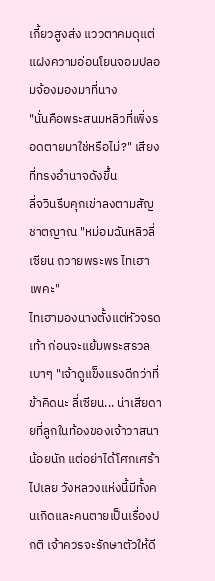เกี้ยวสูงส่ง แววตาคมดุแต่แฝงความอ่อนโยนจอมปลอมจ้องมองมาที่นาง
"นั่นคือพระสนมหลิวที่เพิ่งรอดตายมาใช่หรือไม่?" เสียงที่ทรงอำนาจดังขึ้น
ลี่จวินรีบคุกเข่าลงตามสัญชาตญาณ "หม่อมฉันหลิวลี่เซียน ถวายพระพร ไทเฮา เพคะ"
ไทเฮามองนางตั้งแต่หัวจรดเท้า ก่อนจะแย้มพระสรวลเบาๆ "เจ้าดูแข็งแรงดีกว่าที่ข้าคิดนะ ลี่เซียน... น่าเสียดายที่ลูกในท้องของเจ้าวาสนาน้อยนัก แต่อย่าได้โศกเศร้าไปเลย วังหลวงแห่งนี้มีทั้งคนเกิดและคนตายเป็นเรื่องปกติ เจ้าควรจะรักษาตัวให้ดี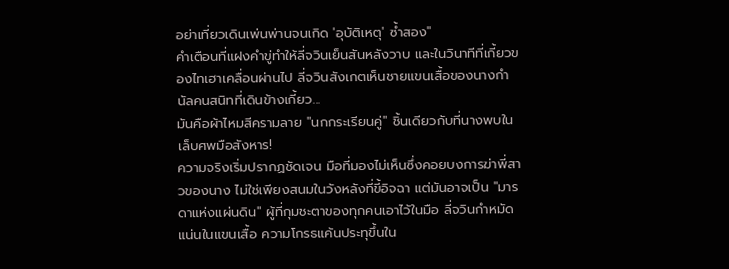อย่าเที่ยวเดินเพ่นพ่านจนเกิด 'อุบัติเหตุ' ซ้ำสอง"
คำเตือนที่แฝงคำขู่ทำให้ลี่จวินเย็นสันหลังวาบ และในวินาทีที่เกี้ยวของไทเฮาเคลื่อนผ่านไป ลี่จวินสังเกตเห็นชายแขนเสื้อของนางกำนัลคนสนิทที่เดินข้างเกี้ยว...
มันคือผ้าไหมสีครามลาย "นกกระเรียนคู่" ชิ้นเดียวกับที่นางพบในเล็บศพมือสังหาร!
ความจริงเริ่มปรากฏชัดเจน มือที่มองไม่เห็นซึ่งคอยบงการฆ่าพี่สาวของนาง ไม่ใช่เพียงสนมในวังหลังที่ขี้อิจฉา แต่มันอาจเป็น "มารดาแห่งแผ่นดิน" ผู้ที่กุมชะตาของทุกคนเอาไว้ในมือ ลี่จวินกำหมัดแน่นในแขนเสื้อ ความโกรธแค้นประทุขึ้นใน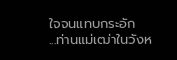ใจจนแทบกระอัก
...ท่านแม่เฒ่าในวังห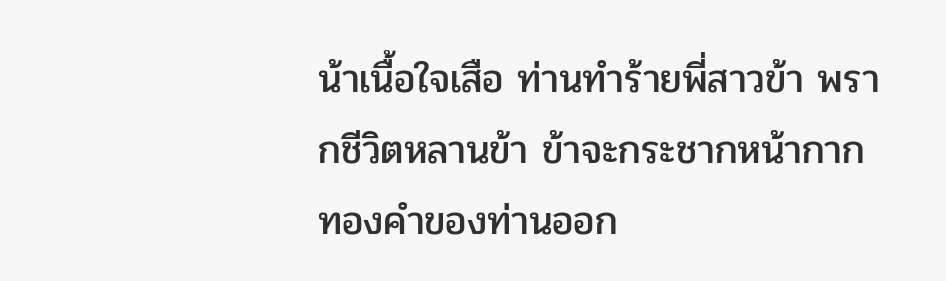น้าเนื้อใจเสือ ท่านทำร้ายพี่สาวข้า พรากชีวิตหลานข้า ข้าจะกระชากหน้ากากทองคำของท่านออก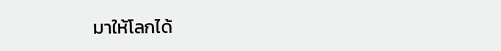มาให้โลกได้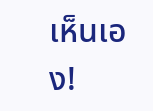เห็นเอง!